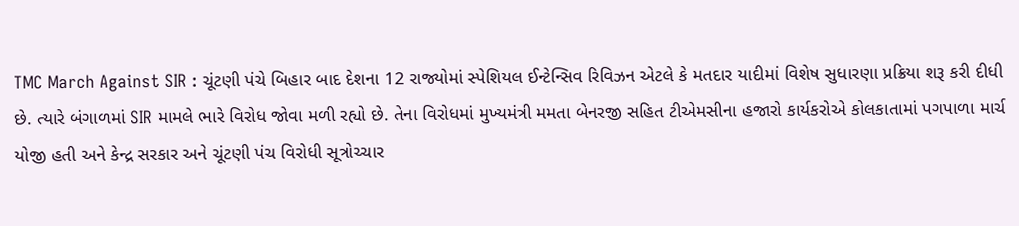TMC March Against SIR : ચૂંટણી પંચે બિહાર બાદ દેશના 12 રાજ્યોમાં સ્પેશિયલ ઈન્ટેન્સિવ રિવિઝન એટલે કે મતદાર યાદીમાં વિશેષ સુધારણા પ્રક્રિયા શરૂ કરી દીધી છે. ત્યારે બંગાળમાં SIR મામલે ભારે વિરોધ જોવા મળી રહ્યો છે. તેના વિરોધમાં મુખ્યમંત્રી મમતા બેનરજી સહિત ટીએમસીના હજારો કાર્યકરોએ કોલકાતામાં પગપાળા માર્ચ યોજી હતી અને કેન્દ્ર સરકાર અને ચૂંટણી પંચ વિરોધી સૂત્રોચ્ચાર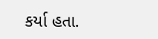કર્યા હતા.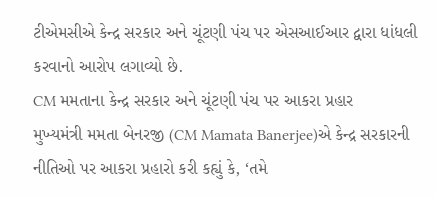ટીએમસીએ કેન્દ્ર સરકાર અને ચૂંટણી પંચ પર એસઆઈઆર દ્વારા ધાંધલી કરવાનો આરોપ લગાવ્યો છે.
CM મમતાના કેન્દ્ર સરકાર અને ચૂંટણી પંચ પર આકરા પ્રહાર
મુખ્યમંત્રી મમતા બેનરજી (CM Mamata Banerjee)એ કેન્દ્ર સરકારની નીતિઓ પર આકરા પ્રહારો કરી કહ્યું કે, ‘તમે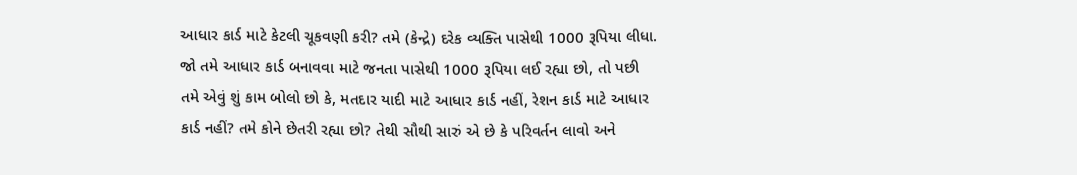આધાર કાર્ડ માટે કેટલી ચૂકવણી કરી? તમે (કેન્દ્રે) દરેક વ્યક્તિ પાસેથી 1000 રૂપિયા લીધા. જો તમે આધાર કાર્ડ બનાવવા માટે જનતા પાસેથી 1000 રૂપિયા લઈ રહ્યા છો, તો પછી તમે એવું શું કામ બોલો છો કે, મતદાર યાદી માટે આધાર કાર્ડ નહીં, રેશન કાર્ડ માટે આધાર કાર્ડ નહીં? તમે કોને છેતરી રહ્યા છો? તેથી સૌથી સારું એ છે કે પરિવર્તન લાવો અને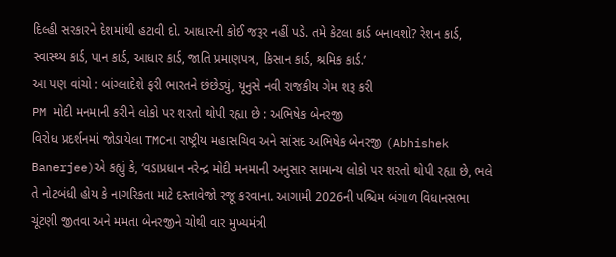દિલ્હી સરકારને દેશમાંથી હટાવી દો. આધારની કોઈ જરૂર નહીં પડે. તમે કેટલા કાર્ડ બનાવશો? રેશન કાર્ડ, સ્વાસ્થ્ય કાર્ડ, પાન કાર્ડ, આધાર કાર્ડ, જાતિ પ્રમાણપત્ર, કિસાન કાર્ડ, શ્રમિક કાર્ડ.’
આ પણ વાંચો : બાંગ્લાદેશે ફરી ભારતને છંછેડ્યું, યૂનુસે નવી રાજકીય ગેમ શરૂ કરી
PM મોદી મનમાની કરીને લોકો પર શરતો થોપી રહ્યા છે : અભિષેક બેનરજી
વિરોધ પ્રદર્શનમાં જોડાયેલા TMCના રાષ્ટ્રીય મહાસચિવ અને સાંસદ અભિષેક બેનરજી (Abhishek Banerjee)એ કહ્યું કે, ‘વડાપ્રધાન નરેન્દ્ર મોદી મનમાની અનુસાર સામાન્ય લોકો પર શરતો થોપી રહ્યા છે, ભલે તે નોટબંધી હોય કે નાગરિકતા માટે દસ્તાવેજો રજૂ કરવાના. આગામી 2026ની પશ્ચિમ બંગાળ વિધાનસભા ચૂંટણી જીતવા અને મમતા બેનરજીને ચોથી વાર મુખ્યમંત્રી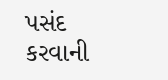પસંદ કરવાની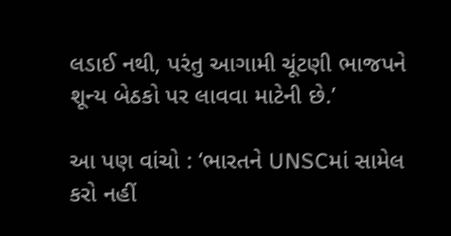લડાઈ નથી, પરંતુ આગામી ચૂંટણી ભાજપને શૂન્ય બેઠકો પર લાવવા માટેની છે.’

આ પણ વાંચો : ‘ભારતને UNSCમાં સામેલ કરો નહીં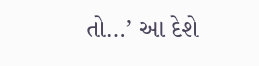તો…’ આ દેશે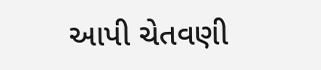આપી ચેતવણી